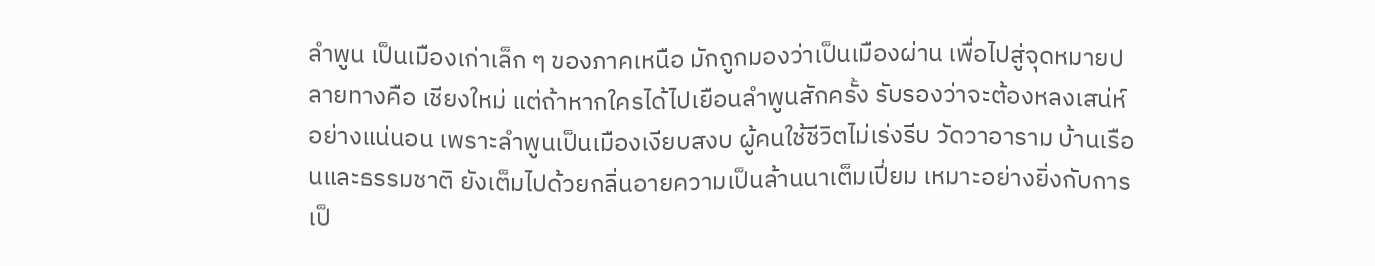ลำพูน เป็นเมืองเก่าเล็ก ๆ ของภาคเหนือ มักถูกมองว่าเป็นเมืองผ่าน เพื่อไปสู่จุดหมายปลายทางคือ เชียงใหม่ แต่ถ้าหากใครได้ไปเยือนลำพูนสักครั้ง รับรองว่าจะต้องหลงเสน่ห์อย่างแน่นอน เพราะลำพูนเป็นเมืองเงียบสงบ ผู้คนใช้ชีวิตไม่เร่งรีบ วัดวาอาราม บ้านเรือนและธรรมชาติ ยังเต็มไปด้วยกลิ่นอายความเป็นล้านนาเต็มเปี่ยม เหมาะอย่างยิ่งกับการเป็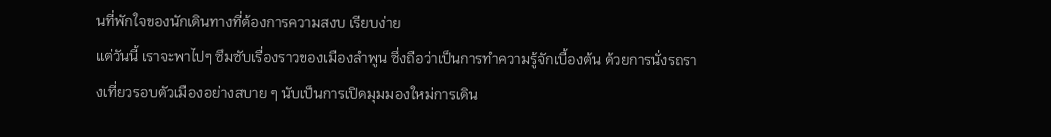นที่พักใจของนักเดินทางที่ต้องการความสงบ เรียบง่าย
แต่วันนี้ เราจะพาไปๆ ซึมซับเรื่องราวของเมืองลำพูน ซึ่งถือว่าเป็นการทำความรู้จักเบื้องต้น ด้วยการนั่งรถรางเที่ยวรอบตัวเมืองอย่างสบาย ๆ นับเป็นการเปิดมุมมองใหม่การเดิน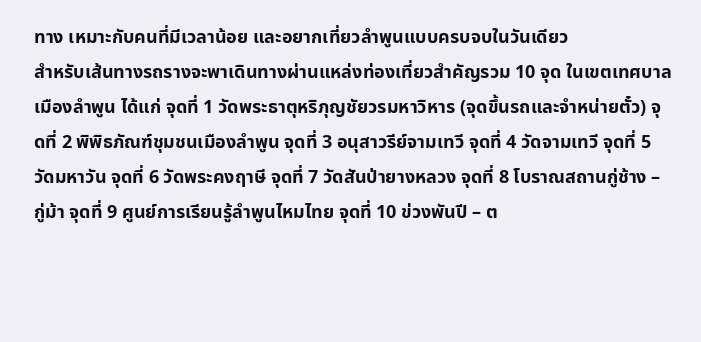ทาง เหมาะกับคนที่มีเวลาน้อย และอยากเที่ยวลำพูนแบบครบจบในวันเดียว
สำหรับเส้นทางรถรางจะพาเดินทางผ่านแหล่งท่องเที่ยวสำคัญรวม 10 จุด ในเขตเทศบาลเมืองลำพูน ได้แก่ จุดที่ 1 วัดพระธาตุหริภุญชัยวรมหาวิหาร (จุดขึ้นรถและจำหน่ายตั๋ว) จุดที่ 2 พิพิธภัณฑ์ชุมชนเมืองลำพูน จุดที่ 3 อนุสาวรีย์จามเทวี จุดที่ 4 วัดจามเทวี จุดที่ 5 วัดมหาวัน จุดที่ 6 วัดพระคงฤาษี จุดที่ 7 วัดสันป่ายางหลวง จุดที่ 8 โบราณสถานกู่ช้าง – กู่ม้า จุดที่ 9 ศูนย์การเรียนรู้ลำพูนไหมไทย จุดที่ 10 ข่วงพันปี – ต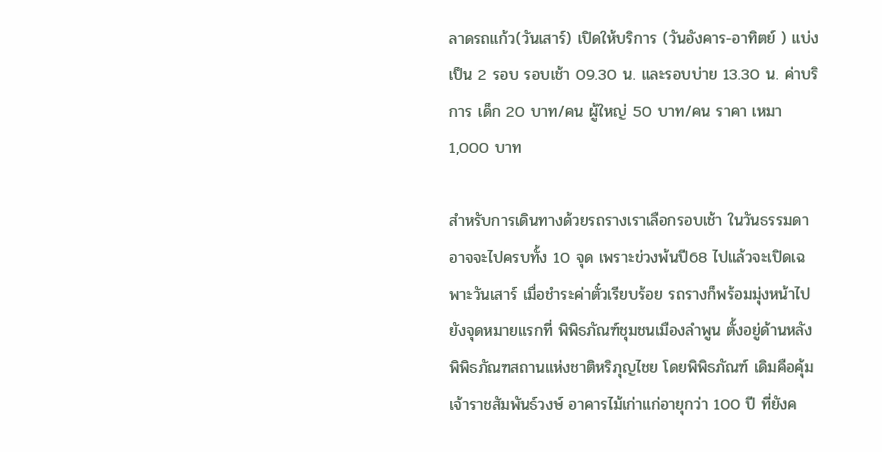ลาดรถแก้ว(วันเสาร์) เปิดให้บริการ (วันอังคาร-อาทิตย์ ) แบ่งเป็น 2 รอบ รอบเช้า 09.30 น. และรอบบ่าย 13.30 น. ค่าบริการ เด็ก 20 บาท/คน ผู้ใหญ่ 50 บาท/คน ราคา เหมา 1,000 บาท

สำหรับการเดินทางด้วยรถรางเราเลือกรอบเช้า ในวันธรรมดาอาจจะไปครบทั้ง 10 จุด เพราะข่วงพ้นปี68 ไปแล้วจะเปิดเฉพาะวันเสาร์ เมื่อชำระค่าตั๋วเรียบร้อย รถรางก็พร้อมมุ่งหน้าไปยังจุดหมายแรกที่ พิพิธภัณฑ์ชุมชนเมืองลำพูน ตั้งอยู่ด้านหลังพิพิธภัณฑสถานแห่งชาติหริภุญไชย โดยพิพิธภัณฑ์ เดิมคือคุ้มเจ้าราชสัมพันธ์วงษ์ อาคารไม้เก่าแก่อายุกว่า 100 ปี ที่ยังค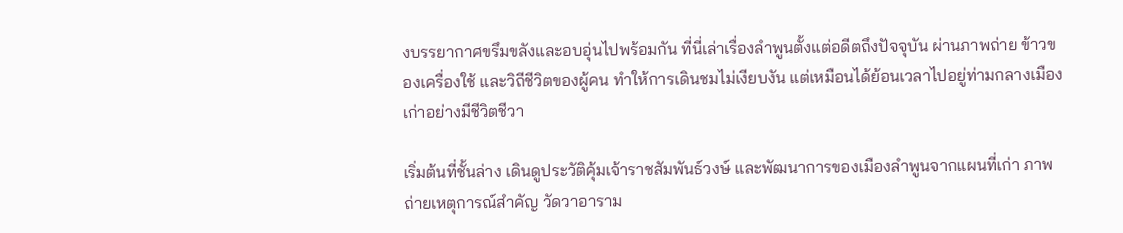งบรรยากาศขรึมขลังและอบอุ่นไปพร้อมกัน ที่นี่เล่าเรื่องลำพูนตั้งแต่อดีตถึงปัจจุบัน ผ่านภาพถ่าย ข้าวของเครื่องใช้ และวิถีชีวิตของผู้คน ทำให้การเดินชมไม่เงียบงัน แต่เหมือนได้ย้อนเวลาไปอยู่ท่ามกลางเมืองเก่าอย่างมีชีวิตชีวา

เริ่มต้นที่ชั้นล่าง เดินดูประวัติคุ้มเจ้าราชสัมพันธ์วงษ์ และพัฒนาการของเมืองลำพูนจากแผนที่เก่า ภาพถ่ายเหตุการณ์สำคัญ วัดวาอาราม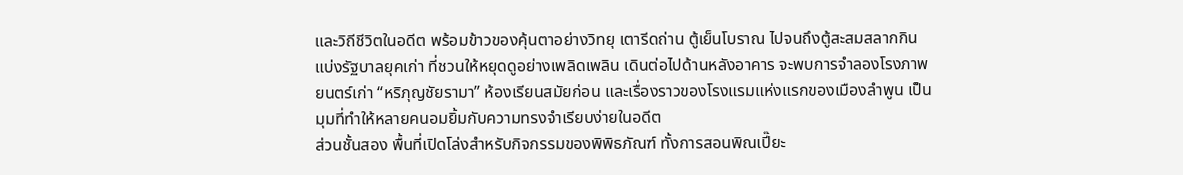และวิถีชีวิตในอดีต พร้อมข้าวของคุ้นตาอย่างวิทยุ เตารีดถ่าน ตู้เย็นโบราณ ไปจนถึงตู้สะสมสลากกินแบ่งรัฐบาลยุคเก่า ที่ชวนให้หยุดดูอย่างเพลิดเพลิน เดินต่อไปด้านหลังอาคาร จะพบการจำลองโรงภาพยนตร์เก่า “หริภุญชัยรามา” ห้องเรียนสมัยก่อน และเรื่องราวของโรงแรมแห่งแรกของเมืองลำพูน เป็นมุมที่ทำให้หลายคนอมยิ้มกับความทรงจำเรียบง่ายในอดีต
ส่วนชั้นสอง พื้นที่เปิดโล่งสำหรับกิจกรรมของพิพิธภัณฑ์ ทั้งการสอนพิณเปี๊ยะ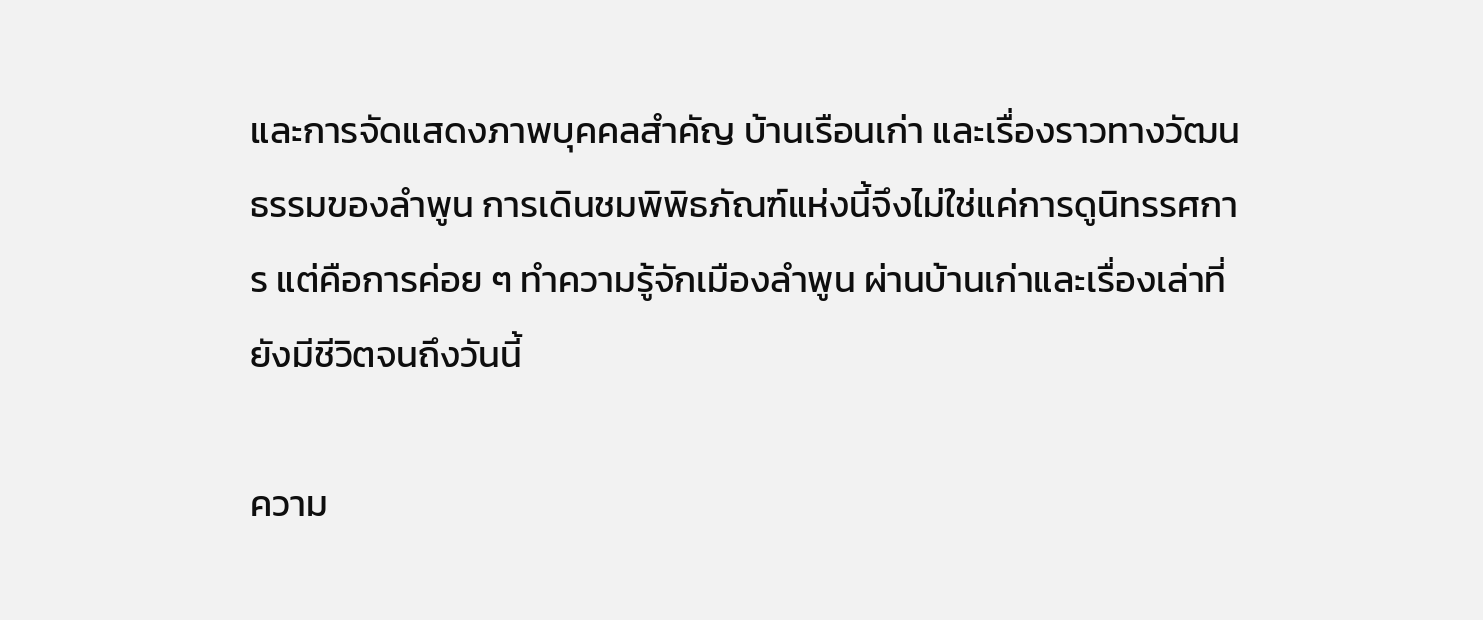และการจัดแสดงภาพบุคคลสำคัญ บ้านเรือนเก่า และเรื่องราวทางวัฒนธรรมของลำพูน การเดินชมพิพิธภัณฑ์แห่งนี้จึงไม่ใช่แค่การดูนิทรรศการ แต่คือการค่อย ๆ ทำความรู้จักเมืองลำพูน ผ่านบ้านเก่าและเรื่องเล่าที่ยังมีชีวิตจนถึงวันนี้

ความ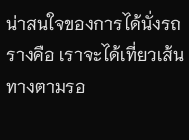น่าสนใจของการได้นั่งรถรางคือ เราจะได้เที่ยวเส้นทางตามรอ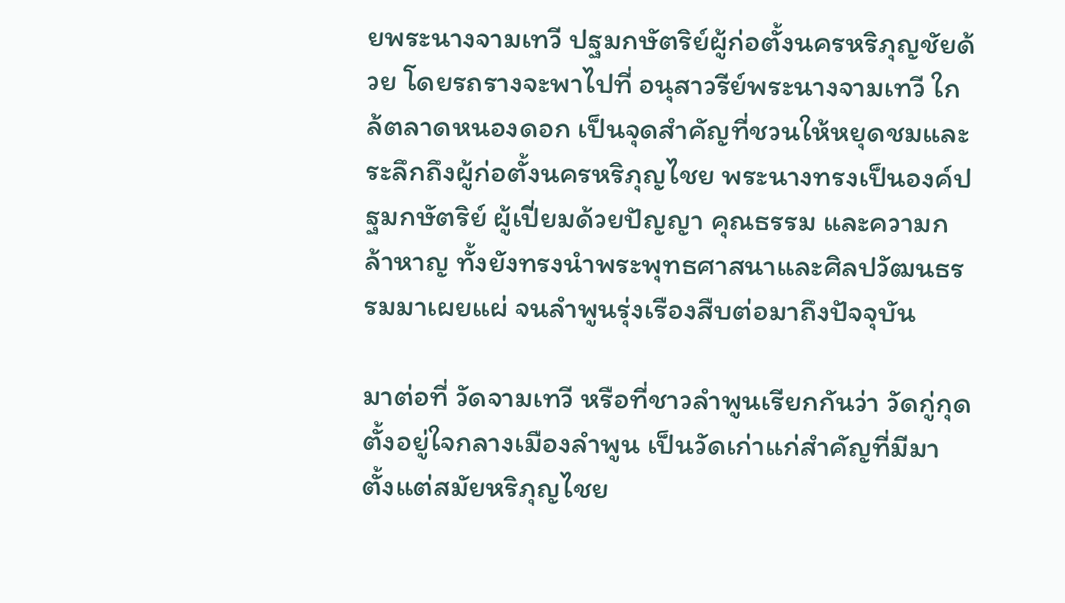ยพระนางจามเทวี ปฐมกษัตริย์ผู้ก่อตั้งนครหริภุญชัยด้วย โดยรถรางจะพาไปที่ อนุสาวรีย์พระนางจามเทวี ใกล้ตลาดหนองดอก เป็นจุดสำคัญที่ชวนให้หยุดชมและระลึกถึงผู้ก่อตั้งนครหริภุญไชย พระนางทรงเป็นองค์ปฐมกษัตริย์ ผู้เปี่ยมด้วยปัญญา คุณธรรม และความกล้าหาญ ทั้งยังทรงนำพระพุทธศาสนาและศิลปวัฒนธรรมมาเผยแผ่ จนลำพูนรุ่งเรืองสืบต่อมาถึงปัจจุบัน

มาต่อที่ วัดจามเทวี หรือที่ชาวลำพูนเรียกกันว่า วัดกู่กุด ตั้งอยู่ใจกลางเมืองลำพูน เป็นวัดเก่าแก่สำคัญที่มีมาตั้งแต่สมัยหริภุญไชย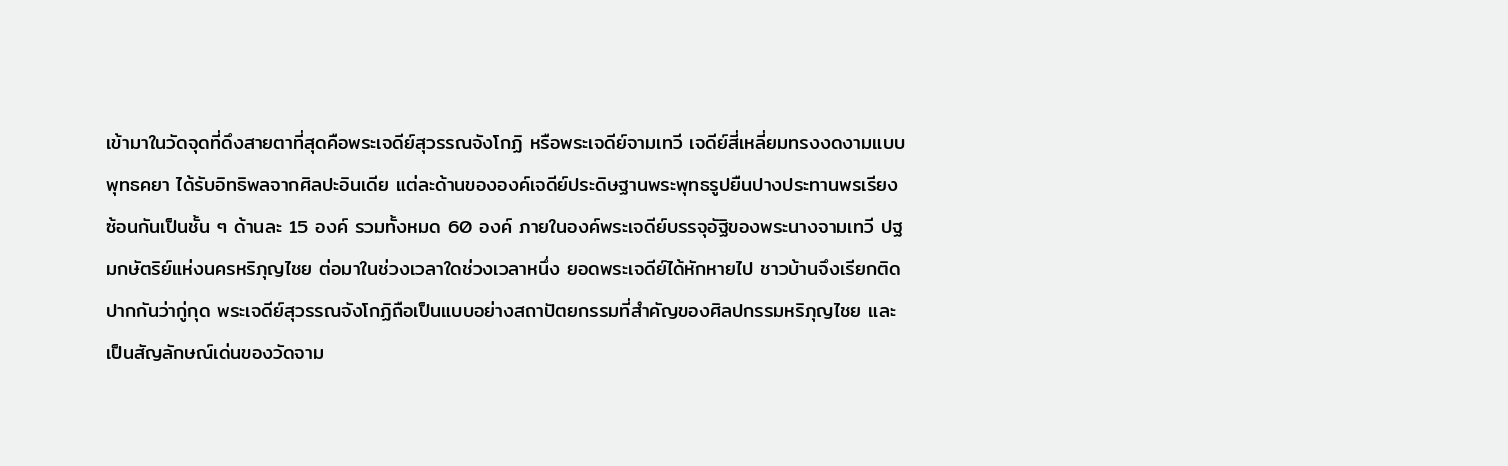เข้ามาในวัดจุดที่ดึงสายตาที่สุดคือพระเจดีย์สุวรรณจังโกฏิ หรือพระเจดีย์จามเทวี เจดีย์สี่เหลี่ยมทรงงดงามแบบพุทธคยา ได้รับอิทธิพลจากศิลปะอินเดีย แต่ละด้านขององค์เจดีย์ประดิษฐานพระพุทธรูปยืนปางประทานพรเรียงซ้อนกันเป็นชั้น ๆ ด้านละ 15 องค์ รวมทั้งหมด 60 องค์ ภายในองค์พระเจดีย์บรรจุอัฐิของพระนางจามเทวี ปฐมกษัตริย์แห่งนครหริภุญไชย ต่อมาในช่วงเวลาใดช่วงเวลาหนึ่ง ยอดพระเจดีย์ได้หักหายไป ชาวบ้านจึงเรียกติดปากกันว่ากู่กุด พระเจดีย์สุวรรณจังโกฏิถือเป็นแบบอย่างสถาปัตยกรรมที่สำคัญของศิลปกรรมหริภุญไชย และเป็นสัญลักษณ์เด่นของวัดจาม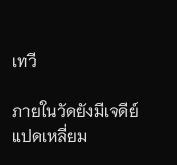เทวี

ภายในวัดยังมีเจดีย์แปดเหลี่ยม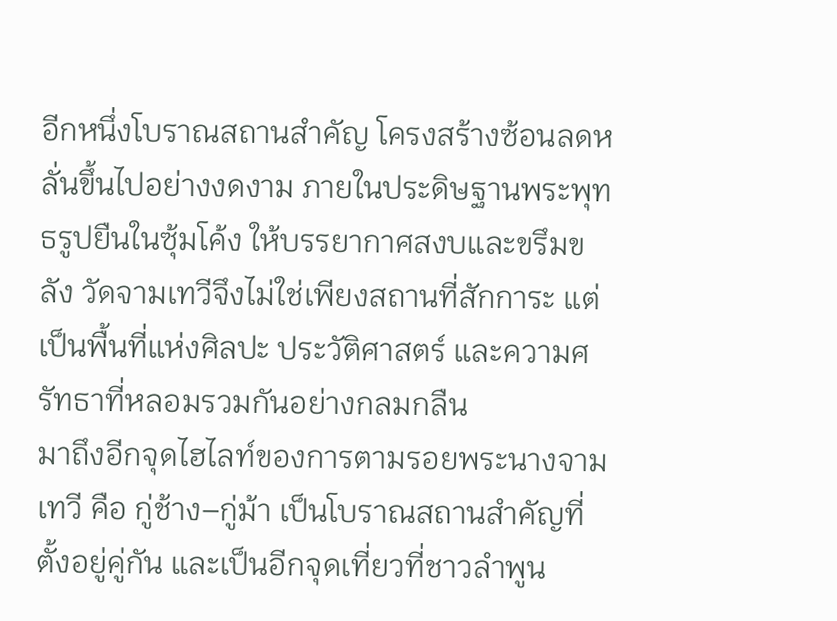อีกหนึ่งโบราณสถานสำคัญ โครงสร้างซ้อนลดหลั่นขึ้นไปอย่างงดงาม ภายในประดิษฐานพระพุทธรูปยืนในซุ้มโค้ง ให้บรรยากาศสงบและขรึมขลัง วัดจามเทวีจึงไม่ใช่เพียงสถานที่สักการะ แต่เป็นพื้นที่แห่งศิลปะ ประวัติศาสตร์ และความศรัทธาที่หลอมรวมกันอย่างกลมกลืน
มาถึงอีกจุดไฮไลท์ของการตามรอยพระนางจามเทวี คือ กู่ช้าง–กู่ม้า เป็นโบราณสถานสำคัญที่ตั้งอยู่คู่กัน และเป็นอีกจุดเที่ยวที่ชาวลำพูน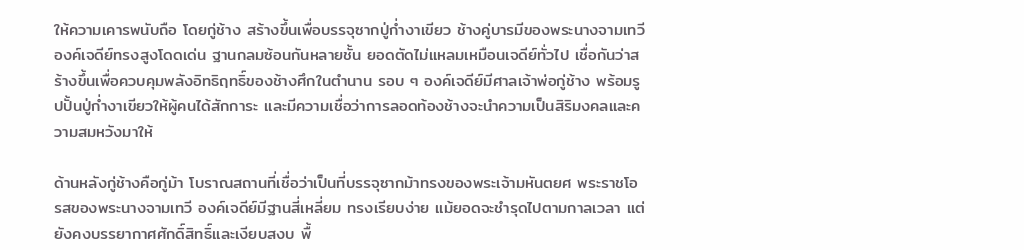ให้ความเคารพนับถือ โดยกู่ช้าง สร้างขึ้นเพื่อบรรจุซากปู่ก่ำงาเขียว ช้างคู่บารมีของพระนางจามเทวี องค์เจดีย์ทรงสูงโดดเด่น ฐานกลมซ้อนกันหลายชั้น ยอดตัดไม่แหลมเหมือนเจดีย์ทั่วไป เชื่อกันว่าสร้างขึ้นเพื่อควบคุมพลังอิทธิฤทธิ์ของช้างศึกในตำนาน รอบ ๆ องค์เจดีย์มีศาลเจ้าพ่อกู่ช้าง พร้อมรูปปั้นปู่ก่ำงาเขียวให้ผู้คนได้สักการะ และมีความเชื่อว่าการลอดท้องช้างจะนำความเป็นสิริมงคลและความสมหวังมาให้

ด้านหลังกู่ช้างคือกู่ม้า โบราณสถานที่เชื่อว่าเป็นที่บรรจุซากม้าทรงของพระเจ้ามหันตยศ พระราชโอรสของพระนางจามเทวี องค์เจดีย์มีฐานสี่เหลี่ยม ทรงเรียบง่าย แม้ยอดจะชำรุดไปตามกาลเวลา แต่ยังคงบรรยากาศศักดิ์สิทธิ์และเงียบสงบ พื้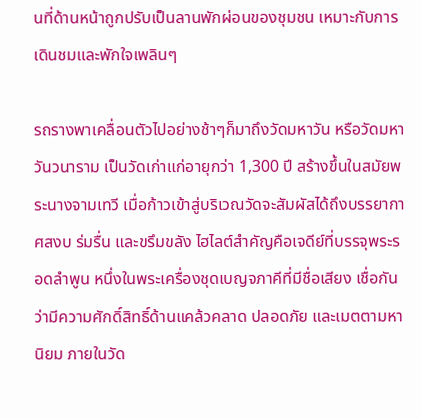นที่ด้านหน้าถูกปรับเป็นลานพักผ่อนของชุมชน เหมาะกับการเดินชมและพักใจเพลินๆ

รถรางพาเคลื่อนตัวไปอย่างช้าๆก็มาถึงวัดมหาวัน หรือวัดมหาวันวนาราม เป็นวัดเก่าแก่อายุกว่า 1,300 ปี สร้างขึ้นในสมัยพระนางจามเทวี เมื่อก้าวเข้าสู่บริเวณวัดจะสัมผัสได้ถึงบรรยากาศสงบ ร่มรื่น และขรึมขลัง ไฮไลต์สำคัญคือเจดีย์ที่บรรจุพระรอดลำพูน หนึ่งในพระเครื่องชุดเบญจภาคีที่มีชื่อเสียง เชื่อกันว่ามีความศักดิ์สิทธิ์ด้านแคล้วคลาด ปลอดภัย และเมตตามหานิยม ภายในวัด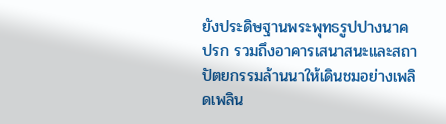ยังประดิษฐานพระพุทธรูปปางนาคปรก รวมถึงอาคารเสนาสนะและสถาปัตยกรรมล้านนาให้เดินชมอย่างเพลิดเพลิน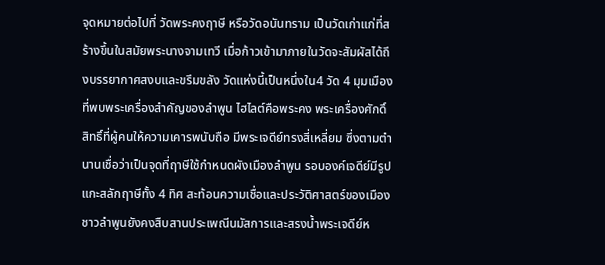จุดหมายต่อไปที่ วัดพระคงฤาษี หรือวัดอนันทราม เป็นวัดเก่าแก่ที่สร้างขึ้นในสมัยพระนางจามเทวี เมื่อก้าวเข้ามาภายในวัดจะสัมผัสได้ถึงบรรยากาศสงบและขรึมขลัง วัดแห่งนี้เป็นหนึ่งใน4 วัด 4 มุมเมือง ที่พบพระเครื่องสำคัญของลำพูน ไฮไลต์คือพระคง พระเครื่องศักดิ์สิทธิ์ที่ผู้คนให้ความเคารพนับถือ มีพระเจดีย์ทรงสี่เหลี่ยม ซึ่งตามตำนานเชื่อว่าเป็นจุดที่ฤาษีใช้กำหนดผังเมืองลำพูน รอบองค์เจดีย์มีรูปแกะสลักฤาษีทั้ง 4 ทิศ สะท้อนความเชื่อและประวัติศาสตร์ของเมือง ชาวลำพูนยังคงสืบสานประเพณีนมัสการและสรงน้ำพระเจดีย์ห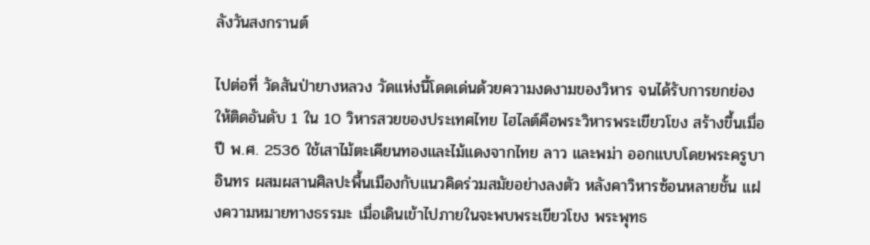ลังวันสงกรานต์

ไปต่อที่ วัดสันป่ายางหลวง วัดแห่งนี้โดดเด่นด้วยความงดงามของวิหาร จนได้รับการยกย่องให้ติดอันดับ 1 ใน 10 วิหารสวยของประเทศไทย ไฮไลต์คือพระวิหารพระเขียวโขง สร้างขึ้นเมื่อปี พ.ศ. 2536 ใช้เสาไม้ตะเคียนทองและไม้แดงจากไทย ลาว และพม่า ออกแบบโดยพระครูบาอินทร ผสมผสานศิลปะพื้นเมืองกับแนวคิดร่วมสมัยอย่างลงตัว หลังคาวิหารซ้อนหลายชั้น แฝงความหมายทางธรรมะ เมื่อเดินเข้าไปภายในจะพบพระเขียวโขง พระพุทธ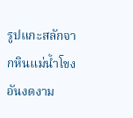รูปแกะสลักจากหินแม่น้ำโขงอันงดงาม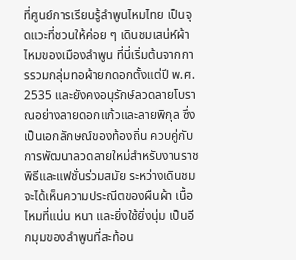ที่ศูนย์การเรียนรู้ลำพูนไหมไทย เป็นจุดแวะที่ชวนให้ค่อย ๆ เดินชมเสน่ห์ผ้าไหมของเมืองลำพูน ที่นี่เริ่มต้นจากการรวมกลุ่มทอผ้ายกดอกตั้งแต่ปี พ.ศ. 2535 และยังคงอนุรักษ์ลวดลายโบราณอย่างลายดอกแก้วและลายพิกุล ซึ่งเป็นเอกลักษณ์ของท้องถิ่น ควบคู่กับการพัฒนาลวดลายใหม่สำหรับงานราชพิธีและแฟชั่นร่วมสมัย ระหว่างเดินชมจะได้เห็นความประณีตของผืนผ้า เนื้อไหมที่แน่น หนา และยิ่งใช้ยิ่งนุ่ม เป็นอีกมุมของลำพูนที่สะท้อน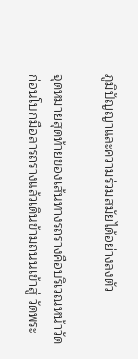ภูมิปัญญาและความร่วมสมัยได้อย่างลงตัว

จุดหมายสุดท้ายของเส้นทางรถรางคือบริเวณหน้าวัด ก่อนโบกมือลารถรางแล้วเดินข้ามถนนเข้าสู่ วัดพระ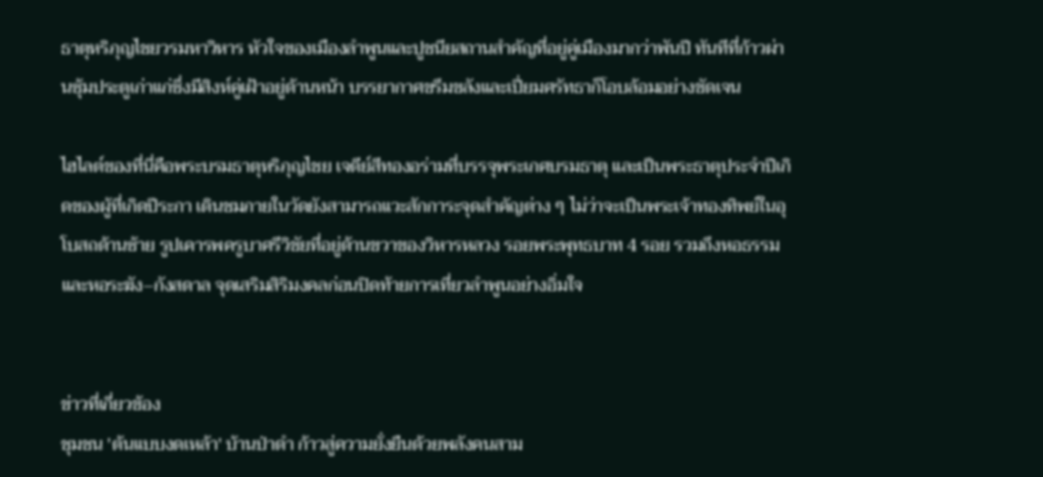ธาตุหริภุญไชยวรมหาวิหาร หัวใจของเมืองลำพูนและปูชนียสถานสำคัญที่อยู่คู่เมืองมากว่าพันปี ทันทีที่ก้าวผ่านซุ้มประตูเก่าแก่ซึ่งมีสิงห์คู่เฝ้าอยู่ด้านหน้า บรรยากาศขรึมขลังและเปี่ยมศรัทธาก็โอบล้อมอย่างชัดเจน

ไฮไลต์ของที่นี่คือพระบรมธาตุหริภุญไชย เจดีย์สีทองอร่ามที่บรรจุพระเกศบรมธาตุ และเป็นพระธาตุประจำปีเกิดของผู้ที่เกิดปีระกา เดินชมภายในวัดยังสามารถแวะสักการะจุดสำคัญต่าง ๆ ไม่ว่าจะเป็นพระเจ้าทองทิพย์ในอุโบสถด้านซ้าย รูปเคารพครูบาศรีวิชัยที่อยู่ด้านขวาของวิหารหลวง รอยพระพุทธบาท 4 รอย รวมถึงหอธรรมและหอระฆัง–กังสดาล จุดเสริมสิริมงคลก่อนปิดท้ายการเที่ยวลำพูนอย่างอิ่มใจ


ข่าวที่เกี่ยวข้อง
ชุมชน 'ต้นแบบงดเหล้า' บ้านป่าดำ ก้าวสู่ความยั่งยืนด้วยพลังคนสาม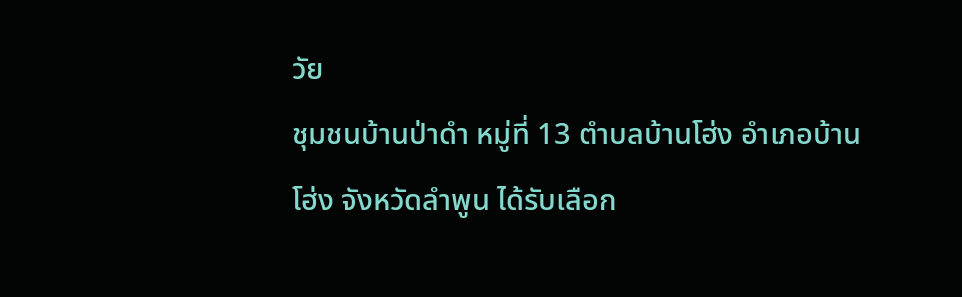วัย
ชุมชนบ้านป่าดำ หมู่ที่ 13 ตำบลบ้านโฮ่ง อำเภอบ้านโฮ่ง จังหวัดลำพูน ได้รับเลือก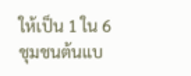ให้เป็น 1 ใน 6 ชุมชนต้นแบ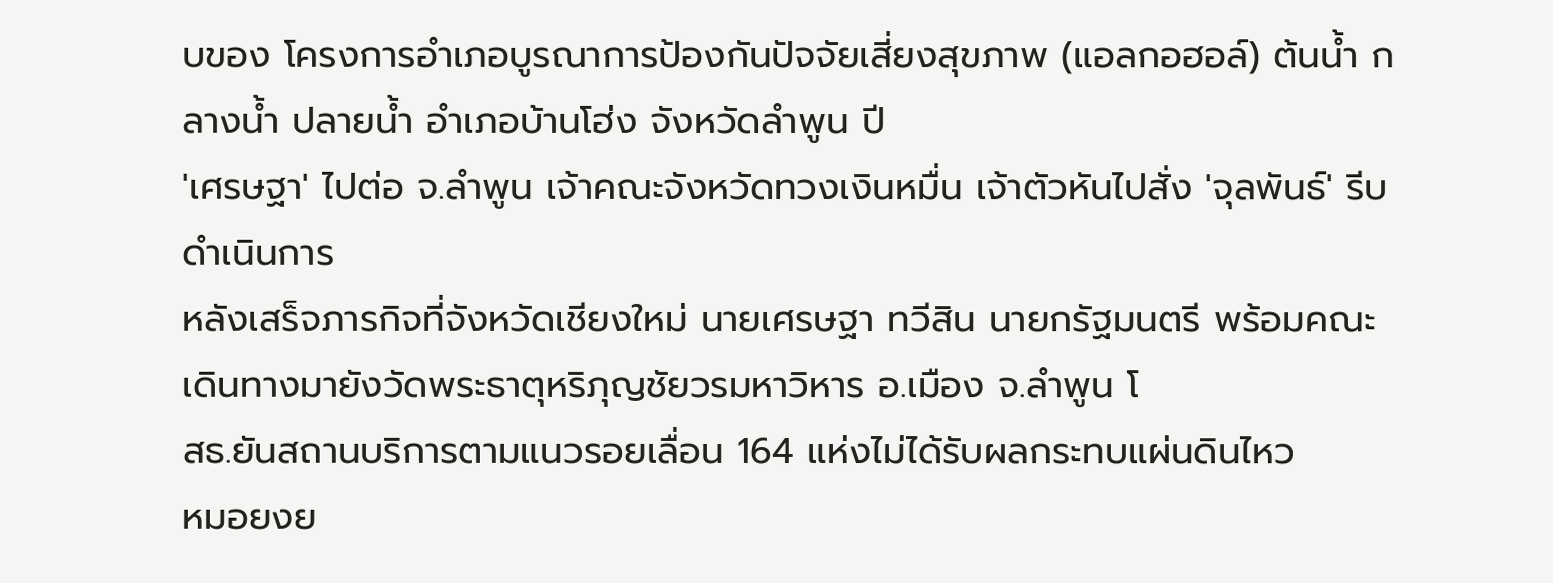บของ โครงการอำเภอบูรณาการป้องกันปัจจัยเสี่ยงสุขภาพ (แอลกอฮอล์) ต้นน้ำ กลางน้ำ ปลายน้ำ อำเภอบ้านโฮ่ง จังหวัดลำพูน ปี
'เศรษฐา' ไปต่อ จ.ลำพูน เจ้าคณะจังหวัดทวงเงินหมื่น เจ้าตัวหันไปสั่ง 'จุลพันธ์' รีบดำเนินการ
หลังเสร็จภารกิจที่จังหวัดเชียงใหม่ นายเศรษฐา ทวีสิน นายกรัฐมนตรี พร้อมคณะ เดินทางมายังวัดพระธาตุหริภุญชัยวรมหาวิหาร อ.เมือง จ.ลำพูน โ
สธ.ยันสถานบริการตามแนวรอยเลื่อน 164 แห่งไม่ได้รับผลกระทบแผ่นดินไหว
หมอยงย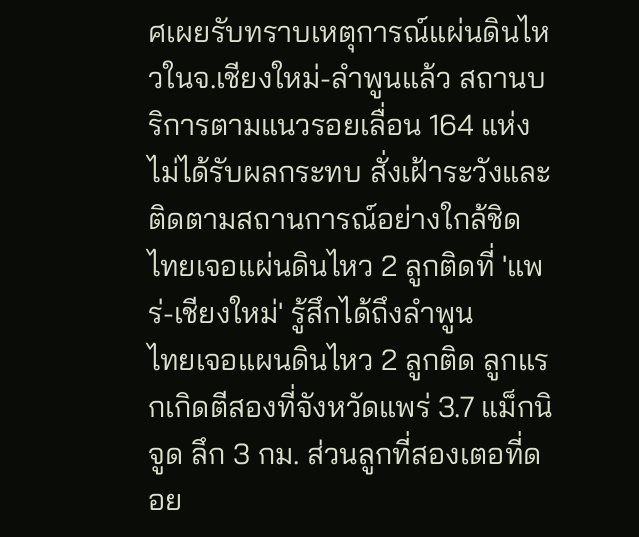ศเผยรับทราบเหตุการณ์แผ่นดินไหวในจ.เชียงใหม่-ลำพูนแล้ว สถานบริการตามแนวรอยเลื่อน 164 แห่งไม่ได้รับผลกระทบ สั่งเฝ้าระวังและติดตามสถานการณ์อย่างใกล้ชิด
ไทยเจอแผ่นดินไหว 2 ลูกติดที่ 'แพร่-เชียงใหม่' รู้สึกได้ถึงลำพูน
ไทยเจอแผนดินไหว 2 ลูกติด ลูกแรกเกิดตีสองที่จังหวัดแพร่ 3.7 แม็กนิจูด ลึก 3 กม. ส่วนลูกที่สองเตอที่ดอย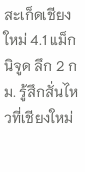สะเก็ดเชียงใหม่ 4.1 แม็กนิจูด ลึก 2 กม. รู้สึกสั่นไหวที่เชียงใหม่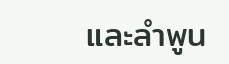และลำพูน